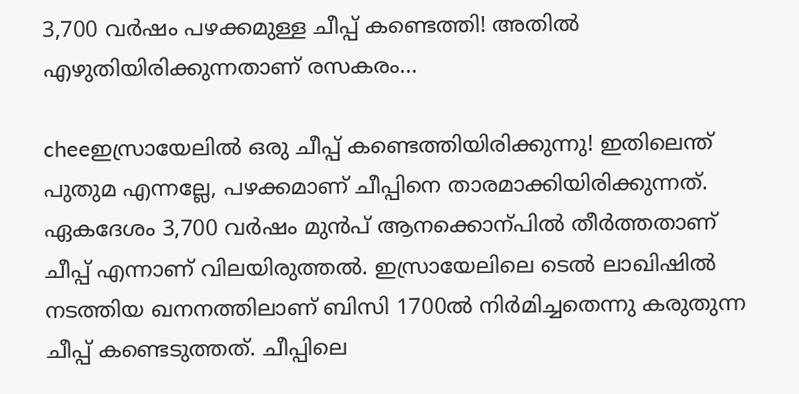3,700 വർഷം പഴക്കമുള്ള ചീപ്പ് കണ്ടെത്തി! അതിൽ എഴുതിയിരിക്കുന്നതാണ് രസകരം…

cheeഇസ്രായേലിൽ ഒരു ചീപ്പ് കണ്ടെത്തിയിരിക്കുന്നു! ഇതിലെന്ത് പുതുമ എന്നല്ലേ, പഴക്കമാണ് ചീപ്പിനെ താരമാക്കിയിരിക്കുന്നത്. ഏകദേശം 3,700 വർഷം മുൻപ് ആനക്കൊന്പിൽ തീർത്തതാണ് ചീപ്പ് എന്നാണ് വിലയിരുത്തൽ. ഇസ്രായേലിലെ ടെൽ ലാഖിഷിൽ നടത്തിയ ഖനനത്തിലാണ് ബിസി 1700ൽ നിർമിച്ചതെന്നു കരുതുന്ന ചീപ്പ് കണ്ടെടുത്തത്. ചീപ്പിലെ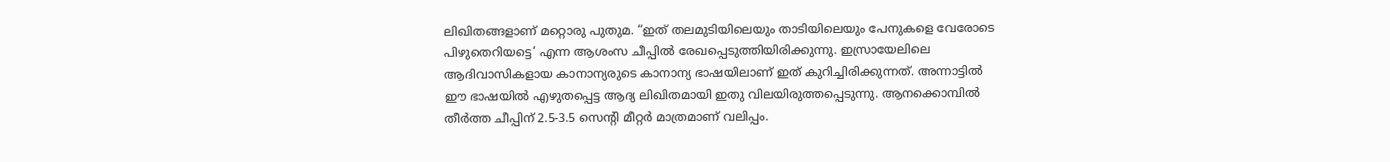ലിഖിതങ്ങളാണ് മറ്റൊരു പുതുമ. “ഇത് തലമുടിയിലെയും താടിയിലെയും പേനുകളെ വേരോടെ പിഴുതെറിയട്ടെ’ എന്ന ആശംസ ചീപ്പിൽ രേഖപ്പെടുത്തിയിരിക്കുന്നു. ഇസ്രായേലിലെ ആദിവാസികളായ കാനാന്യരുടെ കാനാന്യ ഭാഷയിലാണ് ഇത് കുറിച്ചിരിക്കുന്നത്. അന്നാട്ടിൽ ഈ ഭാഷയിൽ എഴുതപ്പെട്ട ആദ്യ ലിഖിതമായി ഇതു വിലയിരുത്തപ്പെടുന്നു. ആനക്കൊമ്പിൽ തീർത്ത ചീപ്പിന് 2.5-3.5 സെന്‍റി മീറ്റർ മാത്രമാണ് വലിപ്പം.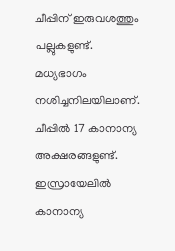ചീപ്പിന് ഇരുവശത്തും പല്ലുകളുണ്ട്. മധ്യഭാഗം നശിച്ചനിലയിലാണ്. ചീപ്പിൽ 17 കാനാന്യ അക്ഷരങ്ങളുണ്ട്. ഇസ്രായേലിൽ കാനാന്യ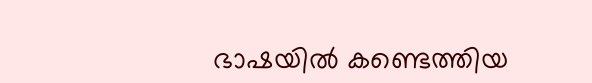ഭാഷയിൽ കണ്ടെത്തിയ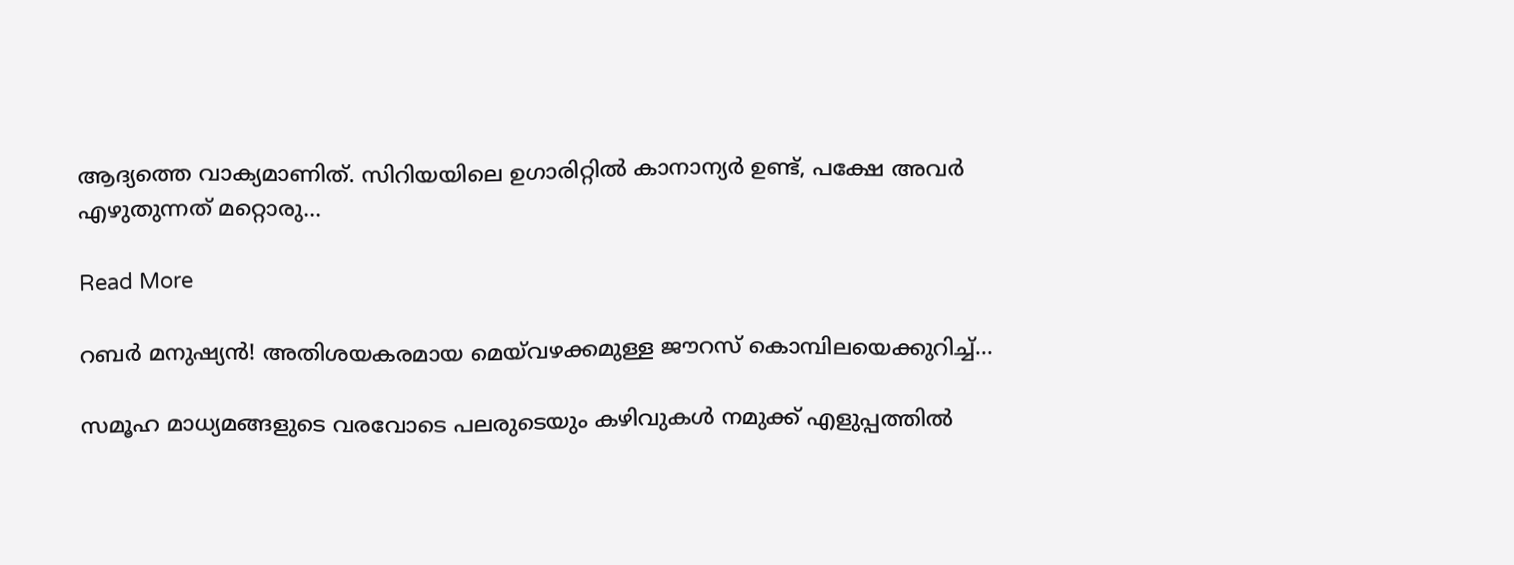ആദ്യത്തെ വാക്യമാണിത്. സിറിയയിലെ ഉഗാരിറ്റിൽ കാനാന്യർ ഉണ്ട്, പക്ഷേ അവർ എഴുതുന്നത് മറ്റൊരു…

Read More

റബര്‍ മനുഷ്യന്‍! അതിശയകരമായ മെയ്‌വഴക്കമുള്ള ജൗറസ് കൊമ്പിലയെക്കുറിച്ച്…

സമൂഹ മാധ്യമങ്ങളുടെ വരവോടെ പലരുടെയും കഴിവുകള്‍ നമുക്ക് എളുപ്പത്തില്‍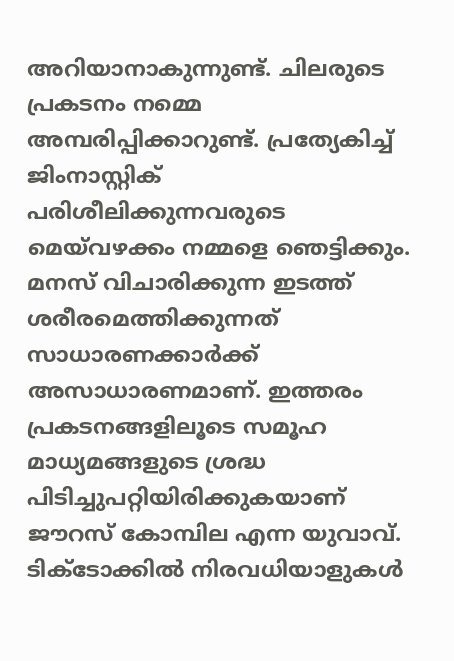അറിയാനാകുന്നുണ്ട്. ചിലരുടെ പ്രകടനം നമ്മെ അമ്പരിപ്പിക്കാറുണ്ട്. പ്രത്യേകിച്ച് ജിംനാസ്റ്റിക് പരിശീലിക്കുന്നവരുടെ മെയ്‌വഴക്കം നമ്മളെ ഞെട്ടിക്കും. മനസ് വിചാരിക്കുന്ന ഇടത്ത് ശരീരമെത്തിക്കുന്നത് സാധാരണക്കാര്‍ക്ക് അസാധാരണമാണ്. ഇത്തരം പ്രകടനങ്ങളിലൂടെ സമൂഹ മാധ്യമങ്ങളുടെ ശ്രദ്ധ പിടിച്ചുപറ്റിയിരിക്കുകയാണ് ജൗറസ് കോമ്പില എന്ന യുവാവ്. ടിക്ടോക്കില്‍ നിരവധിയാളുകള്‍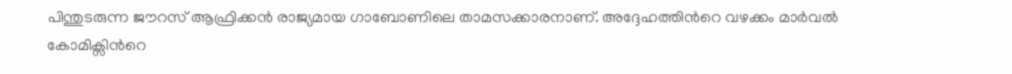പിന്തുടരുന്ന ജൗറസ് ആഫ്രിക്കന്‍ രാജ്യമായ ഗാബോണിലെ താമസക്കാരനാണ്. അദ്ദേഹത്തിന്‍റെ വഴക്കം മാര്‍വല്‍ കോമിക്സിന്‍റെ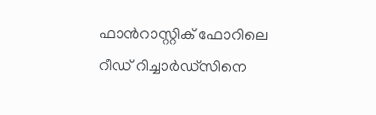ഫാന്‍റാസ്റ്റിക് ഫോറിലെ റീഡ് റിച്ചാര്‍ഡ്സിനെ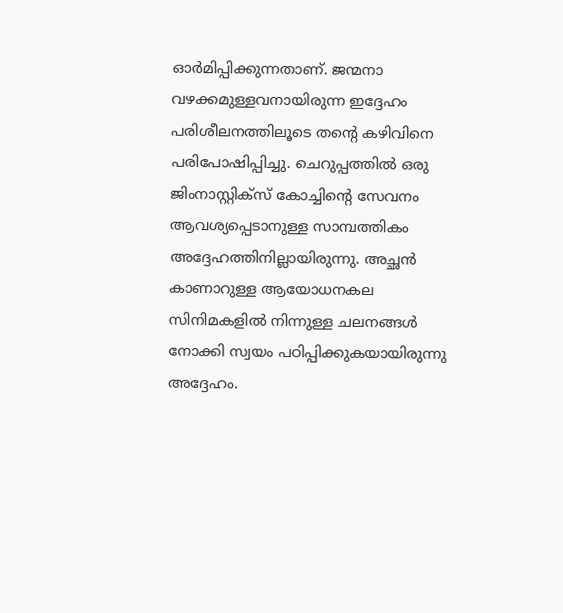ഓര്‍മിപ്പിക്കുന്നതാണ്. ജന്മനാ വഴക്കമുള്ളവനായിരുന്ന ഇദ്ദേഹം പരിശീലനത്തിലൂടെ തന്‍റെ കഴിവിനെ പരിപോഷിപ്പിച്ചു. ചെറുപ്പത്തിൽ ഒരു ജിംനാസ്റ്റിക്സ് കോച്ചിന്‍റെ സേവനം ആവശ്യപ്പെടാനുള്ള സാമ്പത്തികം അദ്ദേഹത്തിനില്ലായിരുന്നു. അച്ഛന്‍ കാണാറുള്ള ആയോധനകല സിനിമകളില്‍ നിന്നുള്ള ചലനങ്ങള്‍ നോക്കി സ്വയം പഠിപ്പിക്കുകയായിരുന്നു അദ്ദേഹം.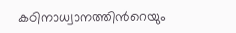കഠിനാധ്വാനത്തിന്‍റെയും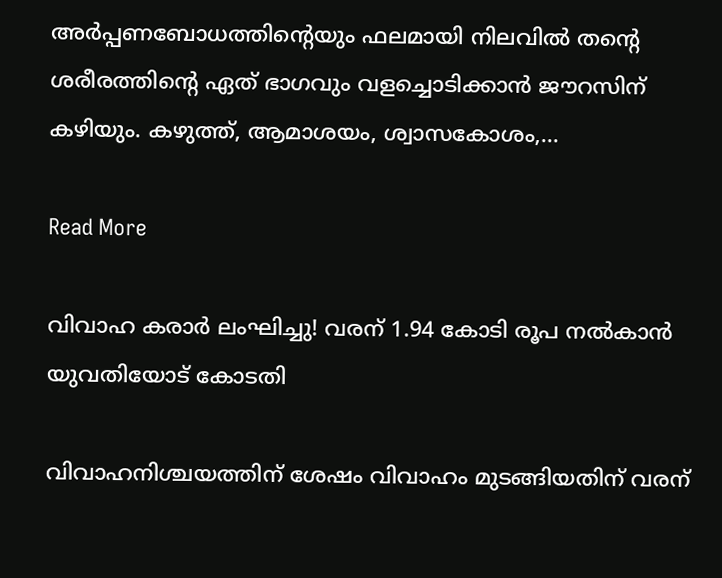അര്‍പ്പണബോധത്തിന്‍റെയും ഫലമായി നിലവിൽ തന്‍റെ ശരീരത്തിന്‍റെ ഏത് ഭാഗവും വളച്ചൊടിക്കാന്‍ ജൗറസിന് കഴിയും. കഴുത്ത്, ആമാശയം, ശ്വാസകോശം,…

Read More

വിവാഹ കരാർ ലംഘിച്ചു! വരന് 1.94 കോടി രൂപ നൽകാൻ യുവതിയോട് കോടതി

വിവാഹനിശ്ചയത്തിന് ശേഷം വിവാഹം മുടങ്ങിയതിന് വരന്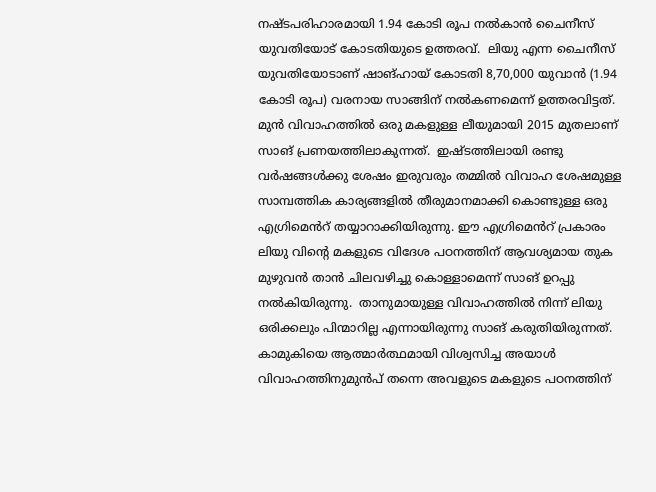നഷ്ടപരിഹാരമായി 1.94 കോടി രൂപ നൽകാൻ ചൈനീസ് യുവതിയോട് കോടതിയുടെ ഉത്തരവ്.  ലിയു എന്ന ചൈനീസ് യുവതിയോടാണ് ഷാങ്ഹായ് കോടതി 8,70,000 യുവാൻ (1.94 കോടി രൂപ) വരനായ സാങ്ങിന് നൽകണമെന്ന് ഉത്തരവിട്ടത്.   മുൻ വിവാഹത്തിൽ ഒരു മകളുള്ള ലീയുമായി 2015 മുതലാണ് സാങ് പ്രണയത്തിലാകുന്നത്.  ഇഷ്ടത്തിലായി രണ്ടു വർഷങ്ങൾക്കു ശേഷം ഇരുവരും തമ്മിൽ വിവാഹ ശേഷമുള്ള സാമ്പത്തിക കാര്യങ്ങളിൽ തീരുമാനമാക്കി കൊണ്ടുള്ള ഒരു എഗ്രിമെൻറ് തയ്യാറാക്കിയിരുന്നു. ഈ എഗ്രിമെൻറ് പ്രകാരം ലിയു വിന്റെ മകളുടെ വിദേശ പഠനത്തിന് ആവശ്യമായ തുക മുഴുവൻ താൻ ചിലവഴിച്ചു കൊള്ളാമെന്ന് സാങ് ഉറപ്പു നൽകിയിരുന്നു.  താനുമായുള്ള വിവാഹത്തിൽ നിന്ന് ലിയു ഒരിക്കലും പിന്മാറില്ല എന്നായിരുന്നു സാങ് കരുതിയിരുന്നത്. കാമുകിയെ ആത്മാർത്ഥമായി വിശ്വസിച്ച അയാൾ വിവാഹത്തിനുമുൻപ് തന്നെ അവളുടെ മകളുടെ പഠനത്തിന്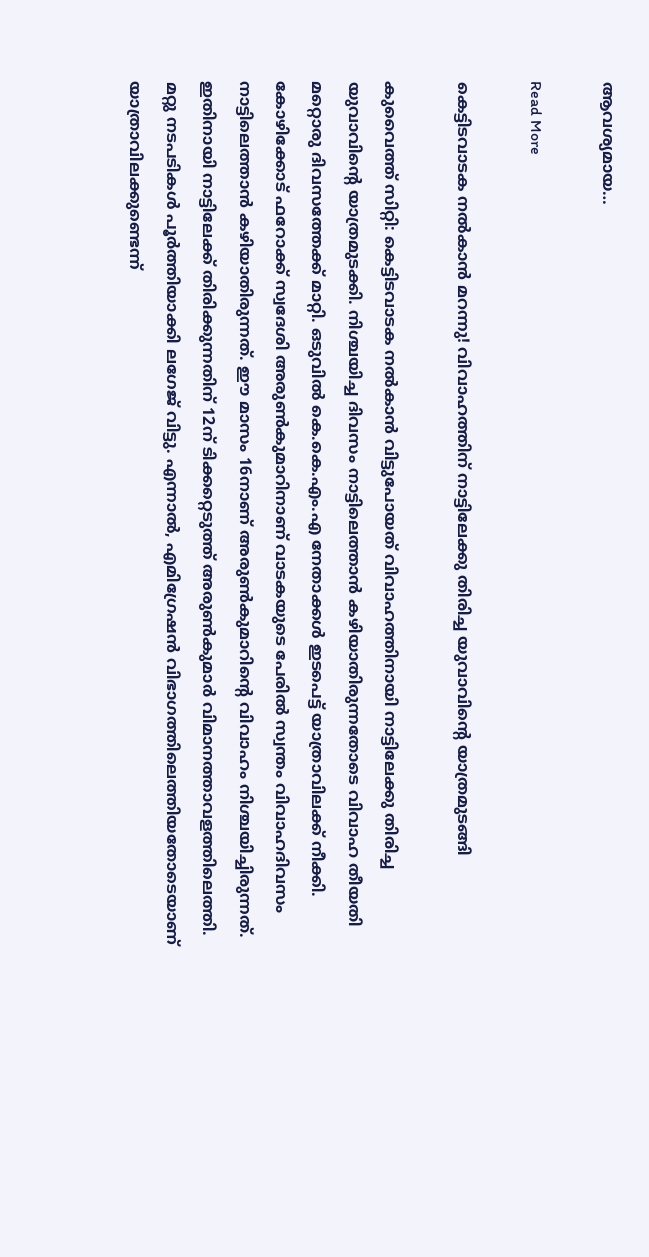ആവശ്യമായ…

Read More

കെട്ടിടവാടക നൽകാൻ മറന്നു! വിവാഹത്തിന് നാട്ടിലേക്കു തിരിച്ച യുവാവിന്റെ യാത്രമുടങ്ങി

കുവൈത്ത് സിറ്റി: കെട്ടിടവാടക നൽകാൻ വിട്ടുപോയത് വിവാഹത്തിനായി നാട്ടിലേക്കു തിരിച്ച യുവാവിന്റെ യാത്രമുടക്കി. നിശ്ചയിച്ച ദിവസം നാട്ടിലെത്താൻ കഴിയാതിരുന്നതോടെ വിവാഹ തീയതി മറ്റൊരു ദിവസത്തേക്ക് മാറ്റി. ഒടുവിൽ കെ.കെ.എം.എ നേതാക്കൾ ഇടപെട്ട് യാത്രാവിലക്ക് നീക്കി. കോഴിക്കോട് ഫറോക്ക് സ്വദേശി അരുൺകുമാറിനാണ് വാടകയുടെ പേരിൽ സ്വന്തം വിവാഹദിവസം നാട്ടിലെത്താൻ കഴിയാതിരുന്നത്. ഈ മാസം 16നാണ് അരുൺകുമാറിന്റെ വിവാഹം നിശ്ചയിച്ചിരുന്നത്. ഇതിനായി നാട്ടിലേക്ക് തിരിക്കുന്നതിന് 12ന് ടിക്കറ്റെടുത്ത് അരുൺകുമാർ വിമാനത്താവളത്തിലെത്തി. മറ്റു നടപടികൾ പൂർത്തിയാക്കി ലഗേജ് വിട്ടു. എന്നാൽ, എമിഗ്രേഷൻ വിഭാഗത്തിലെത്തിയതോടെയാണ് യാത്രാവിലക്കുണ്ടെന്ന്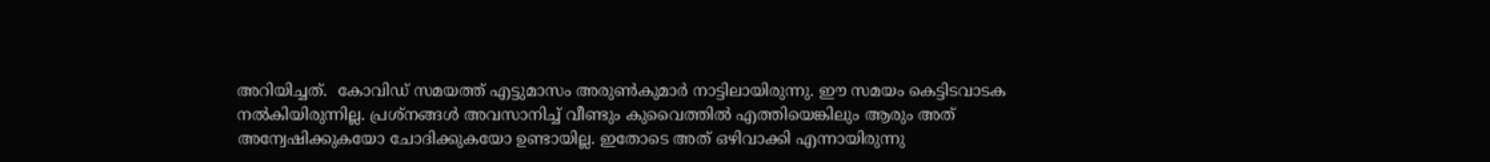അറിയിച്ചത്.  കോവിഡ് സമയത്ത് എട്ടുമാസം അരുൺകുമാർ നാട്ടിലായിരുന്നു. ഈ സമയം കെട്ടിടവാടക നൽകിയിരുന്നില്ല. പ്രശ്നങ്ങൾ അവസാനിച്ച് വീണ്ടും കുവൈത്തിൽ എത്തിയെങ്കിലും ആരും അത് അന്വേഷിക്കുകയോ ചോദിക്കുകയോ ഉണ്ടായില്ല. ഇതോടെ അത് ഒഴിവാക്കി എന്നായിരുന്നു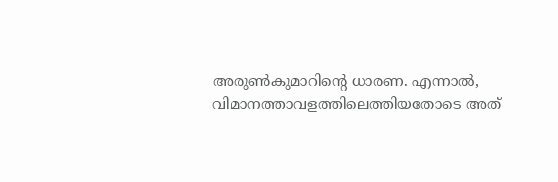അരുൺകുമാറിന്റെ ധാരണ. എന്നാൽ, വിമാനത്താവളത്തിലെത്തിയതോടെ അത്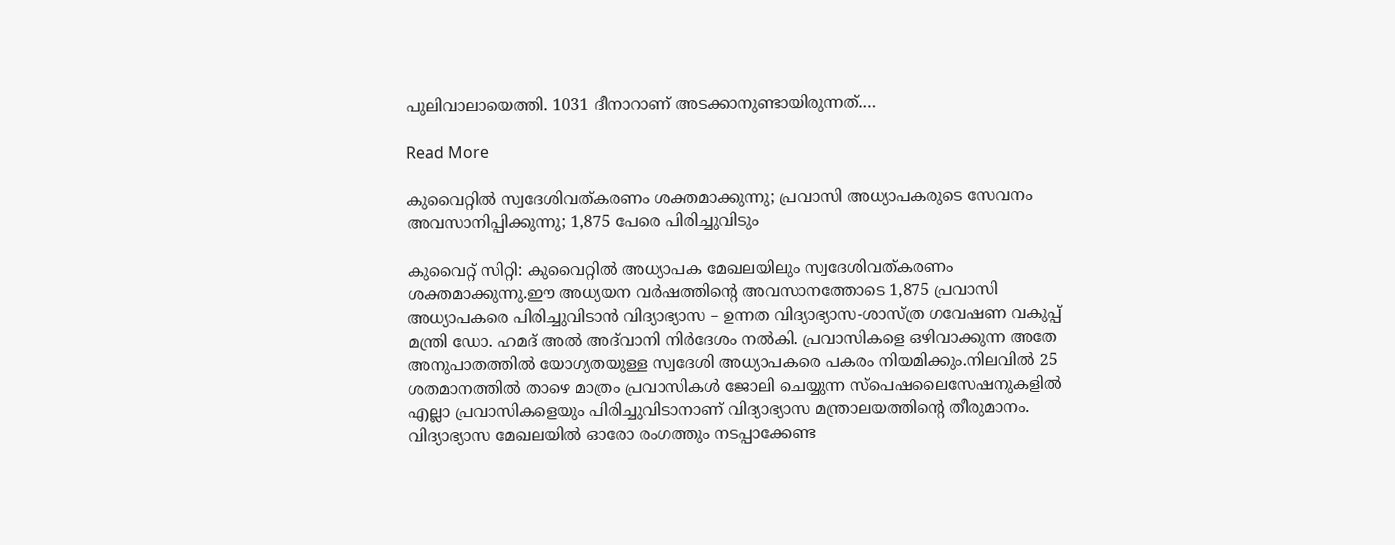പുലിവാലായെത്തി. 1031 ദീനാറാണ് അടക്കാനുണ്ടായിരുന്നത്.…

Read More

കുവൈറ്റിൽ സ്വദേശിവത്കരണം ശക്തമാക്കുന്നു; പ്രവാസി അധ്യാപകരുടെ സേവനം അവസാനിപ്പിക്കുന്നു; 1,875 പേരെ പിരിച്ചുവിടും

കുവൈറ്റ് സിറ്റി: കുവൈറ്റിൽ അധ്യാപക മേഖലയിലും സ്വദേശിവത്കരണം ശക്തമാക്കുന്നു.ഈ അധ്യയന വർഷത്തിന്‍റെ അവസാനത്തോടെ 1,875 പ്രവാസി അധ്യാപകരെ പിരിച്ചുവിടാന്‍ വിദ്യാഭ്യാസ – ഉന്നത വിദ്യാഭ്യാസ-ശാസ്‍ത്ര ഗവേഷണ വകുപ്പ് മന്ത്രി ഡോ. ഹമദ് അല്‍ അദ്‍വാനി നിര്‍ദേശം നല്‍കി. പ്രവാസികളെ ഒഴിവാക്കുന്ന അതേ അനുപാതത്തില്‍ യോഗ്യതയുള്ള സ്വദേശി അധ്യാപകരെ പകരം നിയമിക്കും.നിലവില്‍ 25 ശതമാനത്തില്‍ താഴെ മാത്രം പ്രവാസികള്‍ ജോലി ചെയ്യുന്ന സ്‍പെഷലൈസേഷനുകളില്‍ എല്ലാ പ്രവാസികളെയും പിരിച്ചുവിടാനാണ് വിദ്യാഭ്യാസ മന്ത്രാലയത്തിന്‍റെ തീരുമാനം. വിദ്യാഭ്യാസ മേഖലയില്‍ ഓരോ രംഗത്തും നടപ്പാക്കേണ്ട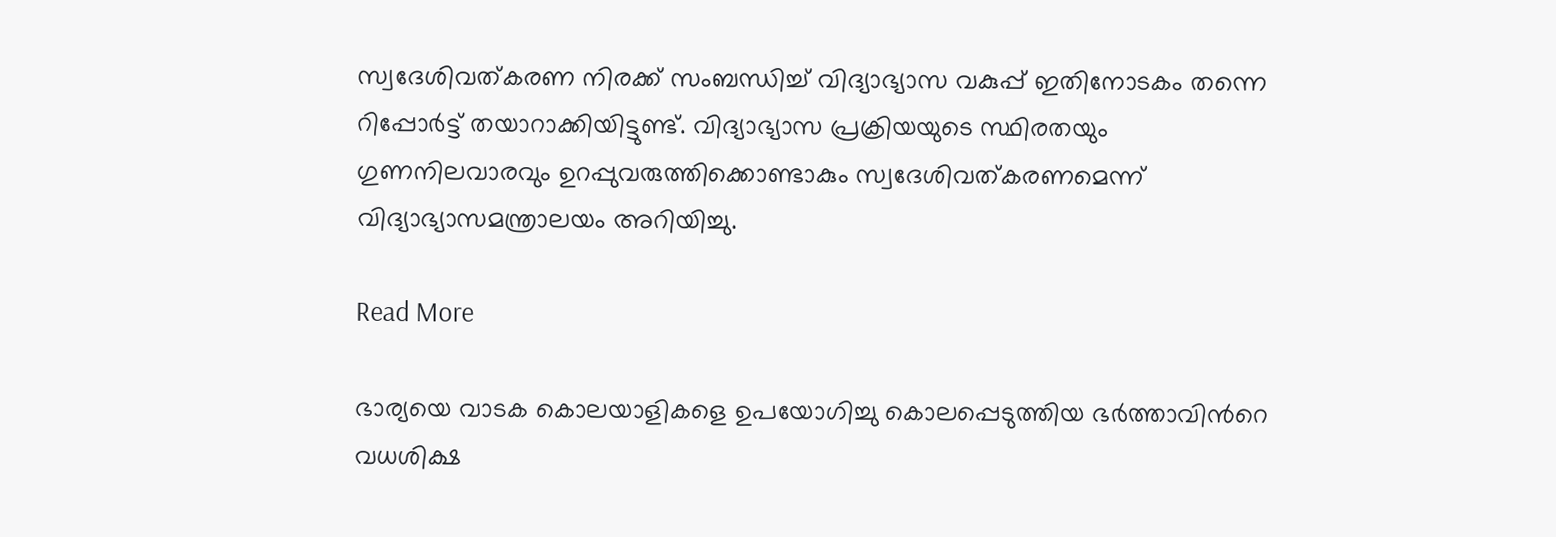സ്വദേശിവത്കരണ നിരക്ക് സംബന്ധിച്ച് വിദ്യാഭ്യാസ വകുപ്പ് ഇതിനോടകം തന്നെ റിപ്പോര്‍ട്ട് തയാറാക്കിയിട്ടുണ്ട്. വിദ്യാഭ്യാസ പ്രക്രിയയുടെ സ്ഥിരതയും ഗുണനിലവാരവും ഉറപ്പുവരുത്തിക്കൊണ്ടാകും സ്വദേശിവത്കരണമെന്ന് വിദ്യാഭ്യാസമന്ത്രാലയം അറിയിച്ചു.

Read More

ഭാര്യയെ വാടക കൊലയാളികളെ ഉപയോഗിച്ചു കൊലപ്പെടുത്തിയ ഭർത്താവിന്‍റെ വധശിക്ഷ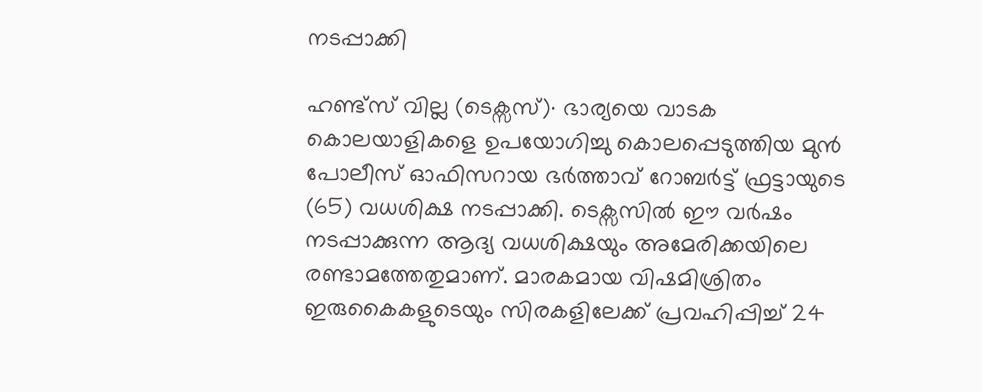നടപ്പാക്കി

ഹണ്ട്സ് വില്ല (ടെക്സസ്)∙ ഭാര്യയെ വാടക കൊലയാളികളെ ഉപയോഗിച്ചു കൊലപ്പെടുത്തിയ മുൻ പോലീസ് ഓഫിസറായ ഭർത്താവ് റോബർട്ട് ഫ്രട്ടായുടെ (65) വധശിക്ഷ നടപ്പാക്കി. ടെക്സസിൽ ഈ വർഷം നടപ്പാക്കുന്ന ആദ്യ വധശിക്ഷയും അമേരിക്കയിലെ രണ്ടാമത്തേതുമാണ്. മാരകമായ വിഷമിശ്രിതം ഇരുകൈകളുടെയും സിരകളിലേക്ക് പ്രവഹിപ്പിച്ച് 24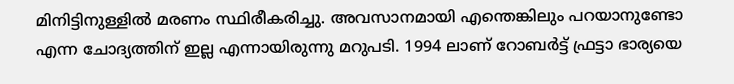മിനിട്ടിനുള്ളിൽ മരണം സ്ഥിരീകരിച്ചു. അവസാനമായി എന്തെങ്കിലും പറയാനുണ്ടോ എന്ന ചോദ്യത്തിന് ഇല്ല എന്നായിരുന്നു മറുപടി. 1994 ലാണ് റോബർട്ട് ഫ്രട്ടാ ഭാര്യയെ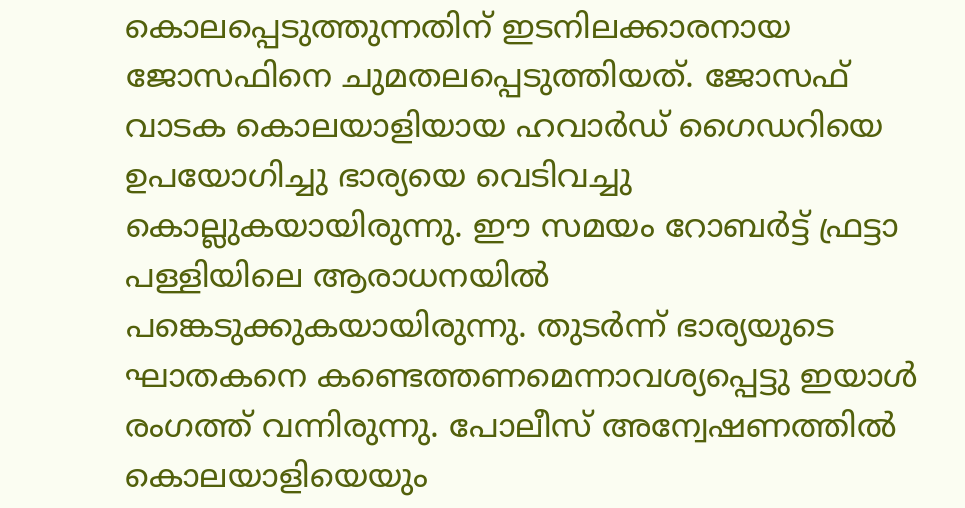കൊലപ്പെടുത്തുന്നതിന് ഇടനിലക്കാരനായ ജോസഫിനെ ചുമതലപ്പെടുത്തിയത്. ജോസഫ് വാടക കൊലയാളിയായ ഹവാർഡ് ഗൈഡറിയെ ഉപയോഗിച്ചു ഭാര്യയെ വെടിവച്ചു കൊല്ലുകയായിരുന്നു. ഈ സമയം റോബർട്ട് ഫ്രട്ടാ പള്ളിയിലെ ആരാധനയിൽ പങ്കെടുക്കുകയായിരുന്നു. തുടർന്ന് ഭാര്യയുടെ ഘാതകനെ കണ്ടെത്തണമെന്നാവശ്യപ്പെട്ടു ഇയാൾ രംഗത്ത് വന്നിരുന്നു. പോലീസ് അന്വേഷണത്തിൽ കൊലയാളിയെയും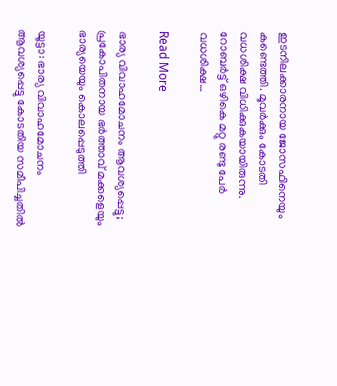ഇടനിലക്കാരനായ ജോസഫിനെയും കണ്ടെത്തി. മൂവർക്കും കോടതി വധശിക്ഷ വിധിക്കുകയായിരുന്നു. റോബർട്ട് ഒഴികെ മറ്റു രണ്ടു പേർ വധശിക്ഷ…

Read More

ഭാര്യ വിവാഹമോചനം ആവശ്യപ്പെട്ടു; പ്രകോപിതനായ ഭർത്താവ് മക്കളെയും ഭാര്യയെയും കൊലപ്പെടുത്തി

യൂട്ടാ: ഭാര്യ വിവാഹമോചനം ആവശ്യപ്പെട്ടു കോടതിയ സമീപിച്ചതിൽ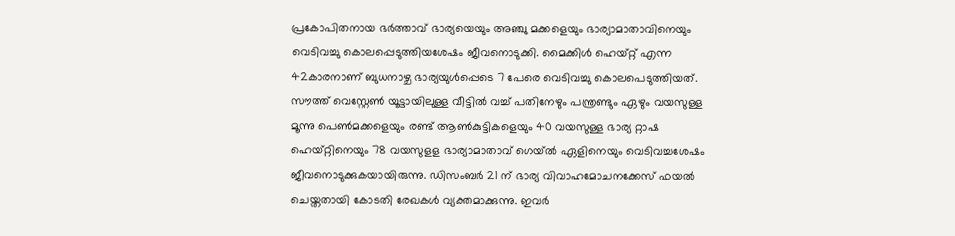പ്രകോപിതനായ ഭർത്താവ് ഭാര്യയെയും അഞ്ചു മക്കളെയും ഭാര്യാമാതാവിനെയും വെടിവച്ചു കൊലപ്പെടുത്തിയശേഷം ജീവനൊടുക്കി. മൈക്കിൾ ഹെയ്റ്റ് എന്ന 42കാരനാണ് ബുധനാഴ്ച ഭാര്യയുൾപ്പെടെ 7 പേരെ വെടിവച്ചു കൊലപെടുത്തിയത്. സൗത്ത് വെസ്റ്റേണ്‍ യൂട്ടായിലുള്ള വീട്ടിൽ വച്ച് പതിനേഴും പന്ത്രണ്ടും ഏഴും വയസുള്ള മൂന്നു പെണ്‍മക്കളെയും രണ്ട് ആണ്‍കുട്ടികളെയും 40 വയസുള്ള ഭാര്യ റ്റാഷ ഹെയ്റ്റിനെയും 78 വയസുളള ഭാര്യാമാതാവ് ഗെയ്ൽ ഏളിനെയും വെടിവച്ചശേഷം ജീവനൊടുക്കുകയായിരുന്നു. ഡിസംബർ 21 ന് ഭാര്യ വിവാഹമോചനക്കേസ് ഫയൽ ചെയ്തതായി കോടതി രേഖകൾ വ്യക്തമാക്കുന്നു. ഇവർ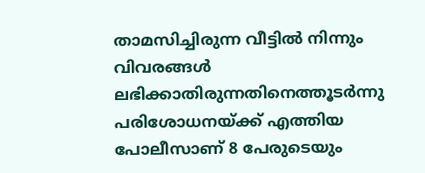താമസിച്ചിരുന്ന വീട്ടിൽ നിന്നും വിവരങ്ങൾ ലഭിക്കാതിരുന്നതിനെത്തൂടർന്നു പരിശോധനയ്ക്ക് എത്തിയ പോലീസാണ് 8 പേരുടെയും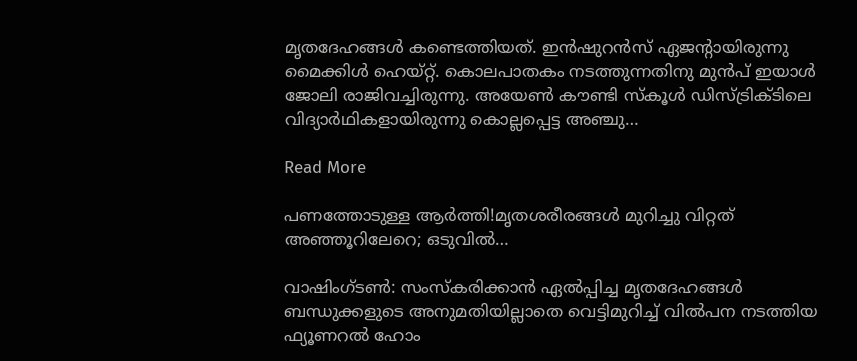മൃതദേഹങ്ങൾ കണ്ടെത്തിയത്. ഇൻഷുറൻസ് ഏജന്‍റായിരുന്നു മൈക്കിൾ ഹെയ്റ്റ്. കൊലപാതകം നടത്തുന്നതിനു മുൻപ് ഇയാൾ ജോലി രാജിവച്ചിരുന്നു. അയേണ്‍ കൗണ്ടി സ്കൂൾ ഡിസ്ട്രിക്ടിലെ വിദ്യാർഥികളായിരുന്നു കൊല്ലപ്പെട്ട അഞ്ചു…

Read More

പണത്തോടുള്ള ആര്‍ത്തി!മൃതശരീരങ്ങള്‍ മുറിച്ചു വിറ്റത്‌ അഞ്ഞൂറിലേറെ; ഒടുവില്‍…

വാഷിംഗ്ടണ്‍: സംസ്‌കരിക്കാന്‍ ഏല്‍പ്പിച്ച മൃതദേഹങ്ങള്‍ ബന്ധുക്കളുടെ അനുമതിയില്ലാതെ വെട്ടിമുറിച്ച് വില്‍പന നടത്തിയ ഫ്യൂണറല്‍ ഹോം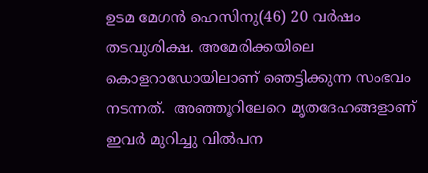ഉടമ മേഗന്‍ ഹെസിനു(46) 20 വര്‍ഷം തടവുശിക്ഷ. അമേരിക്കയിലെ കൊളറാഡോയിലാണ് ഞെട്ടിക്കുന്ന സംഭവം നടന്നത്.  അഞ്ഞൂറിലേറെ മൃതദേഹങ്ങളാണ് ഇവര്‍ മുറിച്ചു വില്‍പന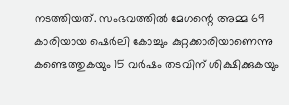നടത്തിയത്. സംഭവത്തില്‍ മേഗന്റെ അമ്മ 69 കാരിയായ ഷെര്‍ലി കോച്ചും കുറ്റക്കാരിയാണെന്നു കണ്ടെത്തുകയും 15 വര്‍ഷം തടവിന് ശിക്ഷിക്കുകയും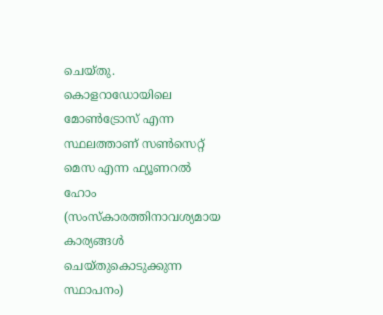ചെയ്തു. കൊളറാഡോയിലെ മോണ്‍ട്രോസ് എന്ന സ്ഥലത്താണ് സണ്‍സെറ്റ് മെസ എന്ന ഫ്യൂണറല്‍ ഹോം (സംസ്‌കാരത്തിനാവശ്യമായ കാര്യങ്ങള്‍ ചെയ്തുകൊടുക്കുന്ന സ്ഥാപനം)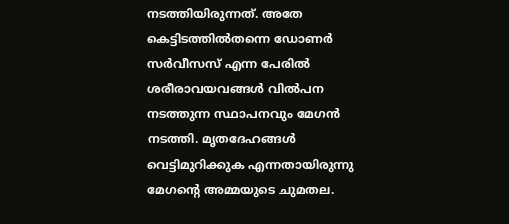നടത്തിയിരുന്നത്. അതേ കെട്ടിടത്തില്‍തന്നെ ഡോണര്‍ സര്‍വീസസ് എന്ന പേരില്‍ ശരീരാവയവങ്ങള്‍ വില്‍പന നടത്തുന്ന സ്ഥാപനവും മേഗന്‍ നടത്തി. മൃതദേഹങ്ങള്‍ വെട്ടിമുറിക്കുക എന്നതായിരുന്നു മേഗന്‍റെ അമ്മയുടെ ചുമതല.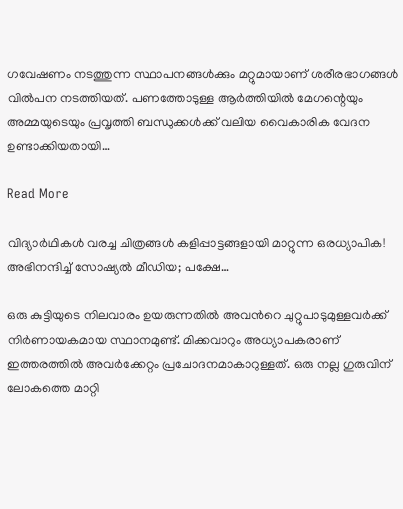ഗവേഷണം നടത്തുന്ന സ്ഥാപനങ്ങള്‍ക്കും മറ്റുമായാണ് ശരീരഭാഗങ്ങള്‍ വില്‍പന നടത്തിയത്. പണത്തോടുള്ള ആര്‍ത്തിയില്‍ മേഗന്റെയും അമ്മയുടെയും പ്രവൃത്തി ബന്ധുക്കള്‍ക്ക് വലിയ വൈകാരിക വേദന ഉണ്ടാക്കിയതായി…

Read More

വിദ്യാര്‍ഥികള്‍ വരച്ച ചിത്രങ്ങള്‍ കളിപ്പാട്ടങ്ങളായി മാറ്റുന്ന ഒരധ്യാപിക! അഭിനന്ദിച്ച് സോഷ്യല്‍ മീഡിയ; പക്ഷേ…

ഒരു കുട്ടിയുടെ നിലവാരം ഉയരുന്നതില്‍ അവന്‍റെ ചുറ്റുപാടുമുള്ളവര്‍ക്ക് നിര്‍ണായകമായ സ്ഥാനമുണ്ട്. മിക്കവാറും അധ്യാപകരാണ് ഇത്തരത്തില്‍ അവര്‍ക്കേറ്റം പ്രചോദനമാകാറുള്ളത്. ഒരു നല്ല ഗുരുവിന് ലോകത്തെ മാറ്റി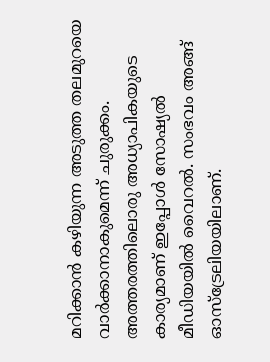മറിക്കാന്‍ കഴിയുന്ന അടുത്ത തലമുറയെ വാര്‍ക്കാനാകുമെന്ന് ചുരുക്കം. അത്തരത്തിലൊരു അധ്യാപികയുടെ കാര്യമാണ് ഇപ്പോള്‍ സോഷ്യല്‍ മീഡിയയില്‍ വൈറല്‍. സംഭവം അങ്ങ് ഓസ്ട്രേലിയയിലാണ്.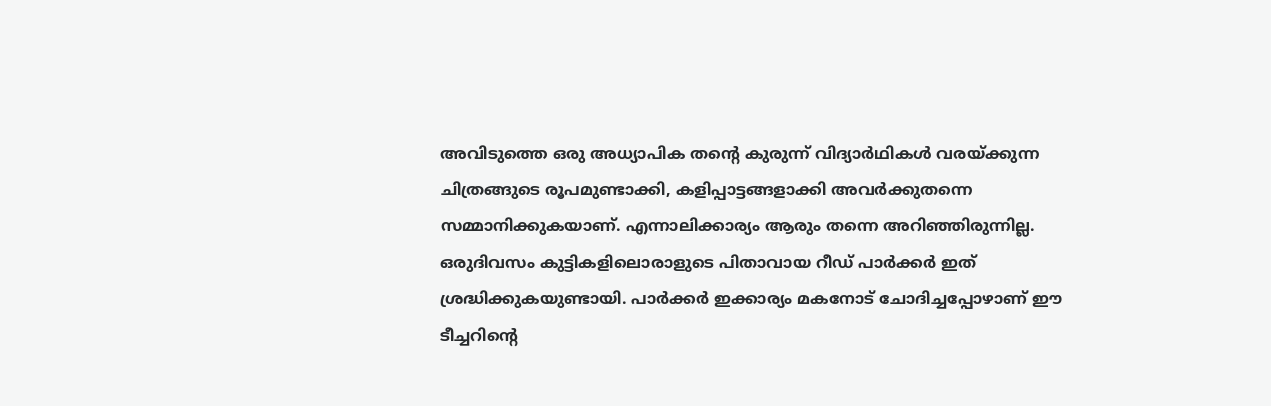അവിടുത്തെ ഒരു അധ്യാപിക തന്‍റെ കുരുന്ന് വിദ്യാര്‍ഥികള്‍ വരയ്ക്കുന്ന ചിത്രങ്ങുടെ രൂപമുണ്ടാക്കി, കളിപ്പാട്ടങ്ങളാക്കി അവര്‍ക്കുതന്നെ സമ്മാനിക്കുകയാണ്. എന്നാലിക്കാര്യം ആരും തന്നെ അറിഞ്ഞിരുന്നില്ല. ഒരുദിവസം കുട്ടികളിലൊരാളുടെ പിതാവായ റീഡ് പാര്‍ക്കര്‍ ഇത് ശ്രദ്ധിക്കുകയുണ്ടായി. പാര്‍ക്കര്‍ ഇക്കാര്യം മകനോട് ചോദിച്ചപ്പോഴാണ് ഈ ടീച്ചറിന്‍റെ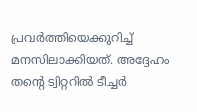പ്രവര്‍ത്തിയെക്കുറിച്ച് മനസിലാക്കിയത്. അദ്ദേഹം തന്‍റെ ട്വിറ്ററില്‍ ടീച്ചര്‍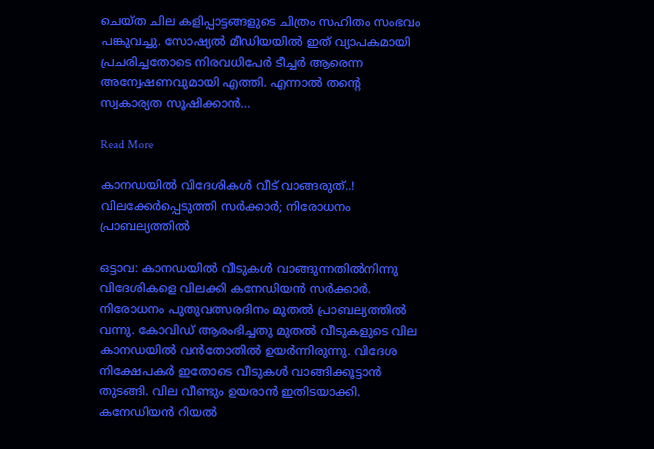ചെയ്ത ചില കളിപ്പാട്ടങ്ങളുടെ ചിത്രം സഹിതം സംഭവം പങ്കുവച്ചു. സോഷ്യല്‍ മീഡിയയില്‍ ഇത് വ്യാപകമായി പ്രചരിച്ചതോടെ നിരവധിപേര്‍ ടീച്ചര്‍ ആരെന്ന അന്വേഷണവുമായി എത്തി. എന്നാല്‍ തന്‍റെ സ്വകാര്യത സൂഷിക്കാന്‍…

Read More

കാനഡയിൽ വിദേശികൾ വീട് വാങ്ങരുത്..! വിലക്കേർപ്പെടുത്തി സർക്കാർ; നിരോധനം പ്രാബല്യത്തിൽ

ഒട്ടാവ: കാനഡയിൽ വീടുകൾ വാങ്ങുന്നതിൽനിന്നു വിദേശികളെ വിലക്കി കനേഡിയൻ സർക്കാർ. നിരോധനം പുതുവത്സരദിനം മുതൽ പ്രാബല്യത്തിൽ വന്നു. കോവിഡ് ആരംഭിച്ചതു മുതൽ വീടുകളുടെ വില കാനഡയിൽ വൻതോതിൽ ഉയർന്നിരുന്നു. വിദേശ നിക്ഷേപകർ ഇതോടെ വീടുകൾ വാങ്ങിക്കൂട്ടാൻ തുടങ്ങി. വില വീണ്ടും ഉയരാൻ ഇതിടയാക്കി. കനേഡിയൻ റിയൽ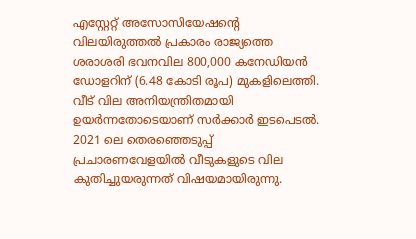എസ്റ്റേറ്റ് അസോസിയേഷന്‍റെ വിലയിരുത്തൽ പ്രകാരം രാജ്യത്തെ ശരാശരി ഭവനവില 800,000 കനേഡിയൻ ഡോളറിന് (6.48 കോടി രൂപ) മുകളിലെത്തി. വീട് വില അനിയന്ത്രിതമായി ഉയർന്നതോടെയാണ് സർക്കാർ ഇടപെടൽ. 2021 ലെ തെരഞ്ഞെടുപ്പ് പ്രചാരണവേളയിൽ വീടുകളുടെ വില കുതിച്ചുയരുന്നത് വിഷയമായിരുന്നു.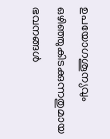ഉപയോഗശൂന്യവും ഒഴിഞ്ഞുകിടക്കുന്നതുമായ ഭവനങ്ങൾ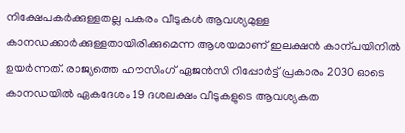നിക്ഷേപകർക്കുള്ളതല്ല പകരം വീടുകൾ ആവശ്യമുള്ള കാനഡക്കാർക്കുള്ളതായിരിക്കുമെന്ന ആശയമാണ് ഇലക്ഷൻ കാന്പയിനിൽ ഉയർന്നത്. രാജ്യത്തെ ഹൗസിംഗ് ഏജൻസി റിപ്പോർട്ട് പ്രകാരം 2030 ഓടെ കാനഡയിൽ ഏകദേശം 19 ദശലക്ഷം വീടുകളുടെ ആവശ്യകത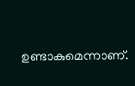ഉണ്ടാകുമെന്നാണ്.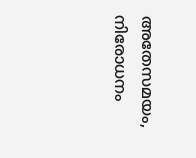അതേസമയം, നിരോധനം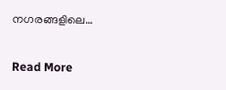നഗരങ്ങളിലെ…

Read More